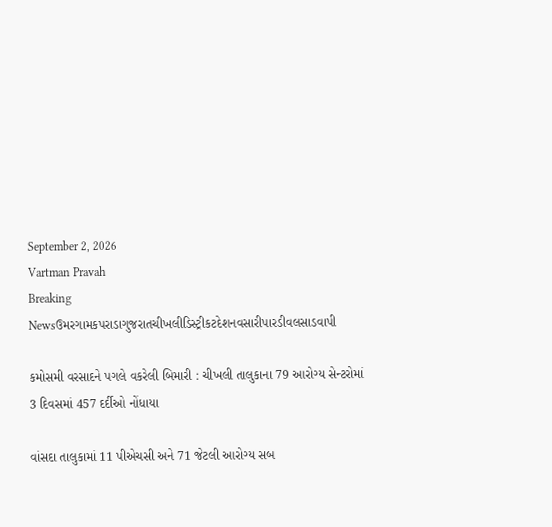September 2, 2026
Vartman Pravah
Breaking Newsઉમરગામકપરાડાગુજરાતચીખલીડિસ્ટ્રીકટદેશનવસારીપારડીવલસાડવાપી

કમોસમી વરસાદને પગલે વકરેલી બિમારી : ચીખલી તાલુકાના 79 આરોગ્‍ય સેન્‍ટરોમાં 3 દિવસમાં 457 દર્દીઓ નોંધાયા

વાંસદા તાલુકામાં 11 પીએચસી અને 71 જેટલી આરોગ્‍ય સબ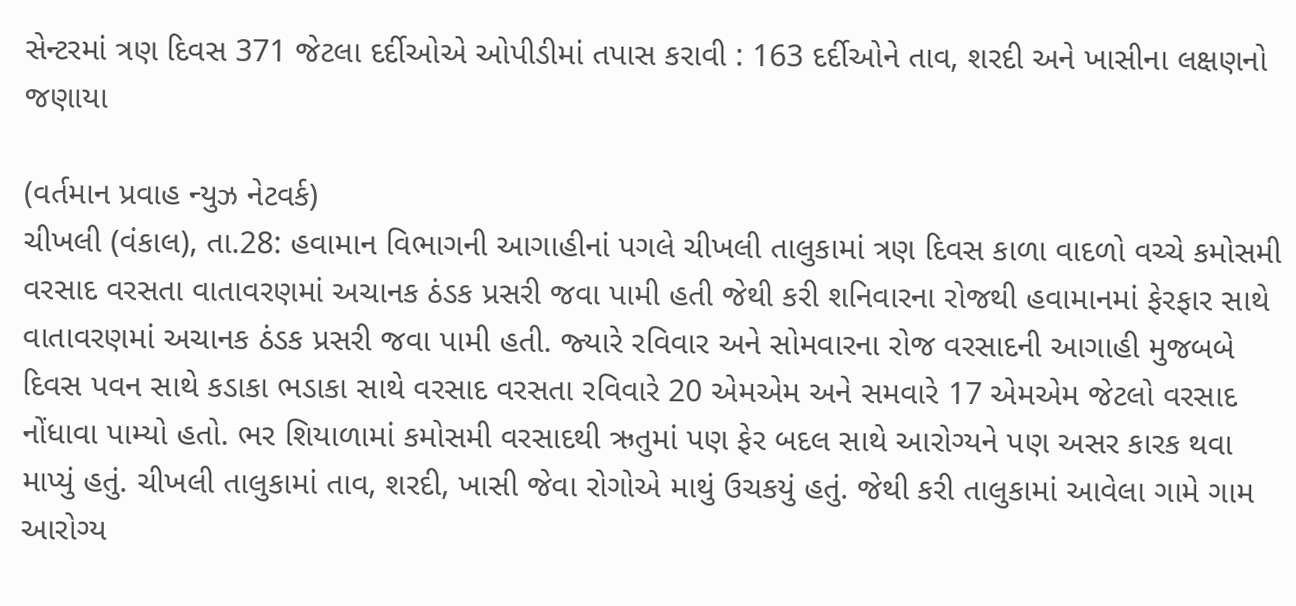સેન્‍ટરમાં ત્રણ દિવસ 371 જેટલા દર્દીઓએ ઓપીડીમાં તપાસ કરાવી : 163 દર્દીઓને તાવ, શરદી અને ખાસીના લક્ષણનો જણાયા

(વર્તમાન પ્રવાહ ન્‍યુઝ નેટવર્ક)
ચીખલી (વંકાલ), તા.28: હવામાન વિભાગની આગાહીનાં પગલે ચીખલી તાલુકામાં ત્રણ દિવસ કાળા વાદળો વચ્‍ચે કમોસમી વરસાદ વરસતા વાતાવરણમાં અચાનક ઠંડક પ્રસરી જવા પામી હતી જેથી કરી શનિવારના રોજથી હવામાનમાં ફેરફાર સાથે વાતાવરણમાં અચાનક ઠંડક પ્રસરી જવા પામી હતી. જ્‍યારે રવિવાર અને સોમવારના રોજ વરસાદની આગાહી મુજબબે દિવસ પવન સાથે કડાકા ભડાકા સાથે વરસાદ વરસતા રવિવારે 20 એમએમ અને સમવારે 17 એમએમ જેટલો વરસાદ નોંધાવા પામ્‍યો હતો. ભર શિયાળામાં કમોસમી વરસાદથી ઋતુમાં પણ ફેર બદલ સાથે આરોગ્‍યને પણ અસર કારક થવા માપ્‍યું હતું. ચીખલી તાલુકામાં તાવ, શરદી, ખાસી જેવા રોગોએ માથું ઉચકયું હતું. જેથી કરી તાલુકામાં આવેલા ગામે ગામ આરોગ્‍ય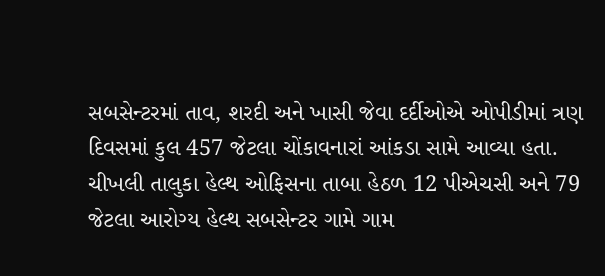સબસેન્‍ટરમાં તાવ, શરદી અને ખાસી જેવા દર્દીઓએ ઓપીડીમાં ત્રણ દિવસમાં કુલ 457 જેટલા ચોંકાવનારાં આંકડા સામે આવ્‍યા હતા. ચીખલી તાલુકા હેલ્‍થ ઓફિસના તાબા હેઠળ 12 પીએચસી અને 79 જેટલા આરોગ્‍ય હેલ્‍થ સબસેન્‍ટર ગામે ગામ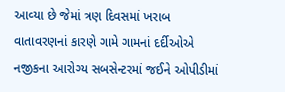આવ્‍યા છે જેમાં ત્રણ દિવસમાં ખરાબ વાતાવરણનાં કારણે ગામે ગામનાં દર્દીઓએ નજીકના આરોગ્‍ય સબસેન્‍ટરમાં જઈને ઓપીડીમાં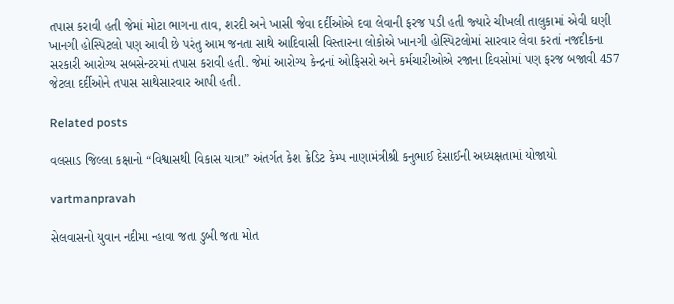તપાસ કરાવી હતી જેમાં મોટા ભાગના તાવ, શરદી અને ખાસી જેવા દર્દીઓએ દવા લેવાની ફરજ પડી હતી જ્‍યારે ચીખલી તાલુકામાં એવી ઘણી ખાનગી હોસ્‍પિટલો પણ આવી છે પરંતુ આમ જનતા સાથે આદિવાસી વિસ્‍તારના લોકોએ ખાનગી હોસ્‍પિટલોમાં સારવાર લેવા કરતાં નજદીકના સરકારી આરોગ્‍ય સબસેન્‍ટરમાં તપાસ કરાવી હતી. જેમાં આરોગ્‍ય કેન્‍દ્રનાં ઓફિસરો અને કર્મચારીઓએ રજાના દિવસોમાં પણ ફરજ બજાવી 457 જેટલા દર્દીઓને તપાસ સાથેસારવાર આપી હતી.

Related posts

વલસાડ જિલ્લા કક્ષાનો “વિશ્વાસથી વિકાસ યાત્રા” અંતર્ગત કેશ ક્રેડિટ કેમ્પ નાણામંત્રીશ્રી કનુભાઈ દેસાઈની અધ્યક્ષતામાં યોજાયો

vartmanpravah

સેલવાસનો યુવાન નદીમા ન્‍હાવા જતા ડુબી જતા મોત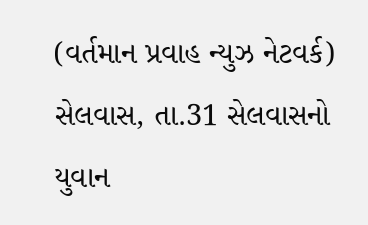(વર્તમાન પ્રવાહ ન્‍યુઝ નેટવર્ક) સેલવાસ, તા.31 સેલવાસનો યુવાન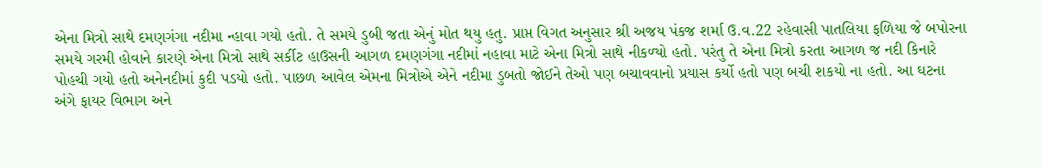એના મિત્રો સાથે દમણગંગા નદીમા ન્‍હાવા ગયો હતો. તે સમયે ડુબી જતા એનું મોત થયુ હતુ. પ્રાપ્ત વિગત અનુસાર શ્રી અજય પંકજ શર્મા ઉ.વ.22 રહેવાસી પાતલિયા ફળિયા જે બપોરના સમયે ગરમી હોવાને કારણે એના મિત્રો સાથે સર્કીટ હાઉસની આગળ દમણગંગા નદીમાં નહાવા માટે એના મિત્રો સાથે નીકળ્‍યો હતો. પરંતુ તે એના મિત્રો કરતા આગળ જ નદી કિનારે પોહચી ગયો હતો અનેનદીમાં કુદી પડયો હતો. પાછળ આવેલ એમના મિત્રોએ એને નદીમા ડુબતો જોઈને તેઓ પણ બચાવવાનો પ્રયાસ કર્યો હતો પણ બચી શકયો ના હતો. આ ઘટના અંગે ફાયર વિભાગ અને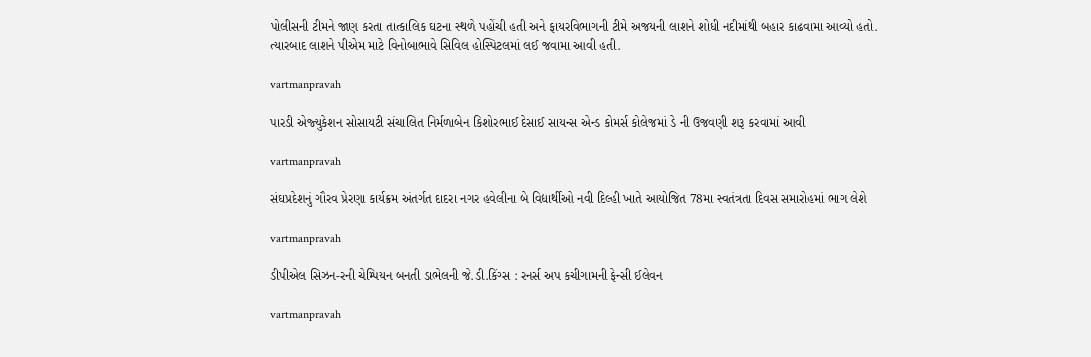પોલીસની ટીમને જાણ કરતા તાત્‍કાલિક ઘટના સ્‍થળે પહોંચી હતી અને ફાયરવિભાગની ટીમે અજયની લાશને શોધી નદીમાંથી બહાર કાઢવામા આવ્‍યો હતો. ત્‍યારબાદ લાશને પીએમ માટે વિનોબાભાવે સિવિલ હોસ્‍પિટલમાં લઈ જવામા આવી હતી.

vartmanpravah

પારડી એજ્‍યુકેશન સોસાયટી સંચાલિત નિર્મળાબેન કિશોરભાઈ દેસાઈ સાયન્‍સ એન્‍ડ કોમર્સ કોલેજમાં ડે ની ઉજવણી શરૂ કરવામાં આવી

vartmanpravah

સંઘપ્રદેશનું ગૌરવ પ્રેરણા કાર્યક્રમ અંતર્ગત દાદરા નગર હવેલીના બે વિદ્યાર્થીઓ નવી દિલ્‍હી ખાતે આયોજિત 78મા સ્‍વતંત્રતા દિવસ સમારોહમાં ભાગ લેશે

vartmanpravah

ડીપીએલ સિઝન-રની ચેમ્‍પિયન બનતી ડાભેલની જે.ડી.કિંગ્‍સ : રનર્સ અપ કચીગામની ફેન્‍સી ઈલેવન

vartmanpravah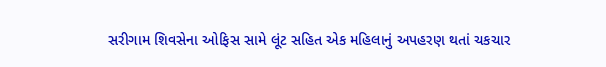સરીગામ શિવસેના ઓફિસ સામે લૂંટ સહિત એક મહિલાનું અપહરણ થતાં ચકચાર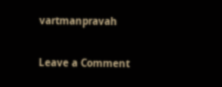vartmanpravah

Leave a Comment